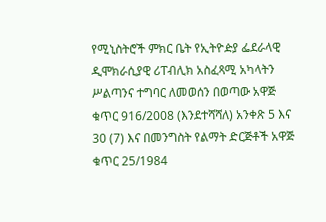የሚኒስትሮች ምክር ቤት የኢትዮዽያ ፌደራላዊ ዲሞክራሲያዊ ሪፐብሊክ አስፈጻሚ አካላትን ሥልጣንና ተግባር ለመወሰን በወጣው አዋጅ ቁጥር 916/2008 (እንደተሻሻለ) አንቀጽ 5 እና 30 (7) እና በመንግስት የልማት ድርጅቶች አዋጅ ቁጥር 25/1984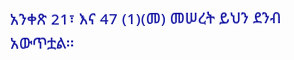አንቀጽ 21፣ እና 47 (1)(መ) መሠረት ይህን ደንብ አውጥቷል፡፡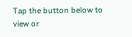Tap the button below to view or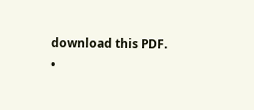download this PDF.
•